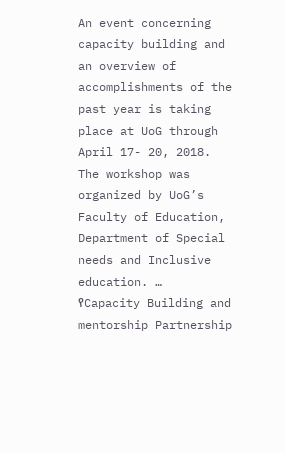An event concerning capacity building and an overview of accomplishments of the past year is taking place at UoG through April 17- 20, 2018. The workshop was organized by UoG’s Faculty of Education, Department of Special needs and Inclusive education. …
የCapacity Building and mentorship Partnership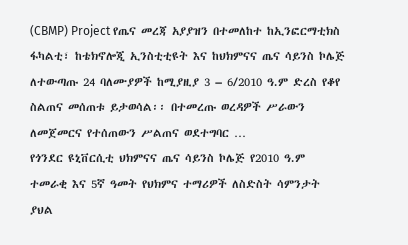(CBMP) Project የጤና መረጃ አያያዝን በተመለከተ ከኢንፎርማቲክስ ፋካልቲ፣ ከቴክኖሎጂ ኢንስቲቲዩት እና ከህክምናና ጤና ሳይንስ ኮሌጅ ለተውጣጡ 24 ባለሙያዎች ከሚያዚያ 3 – 6/2010 ዓ.ም ድረስ የቆየ ስልጠና መሰጠቱ ይታወሳል፡፡ በተመረጡ ወረዳዎች ሥራውን ለመጀመርና የተሰጠውን ሥልጠና ወደተግባር …
የጎንደር ዩኒቨርሲቲ ህክምናና ጤና ሳይንስ ኮሌጅ የ2010 ዓ.ም ተመራቂ እና 5ኛ ዓመት የህክምና ተማሪዎች ለስድስት ሳምንታት ያህል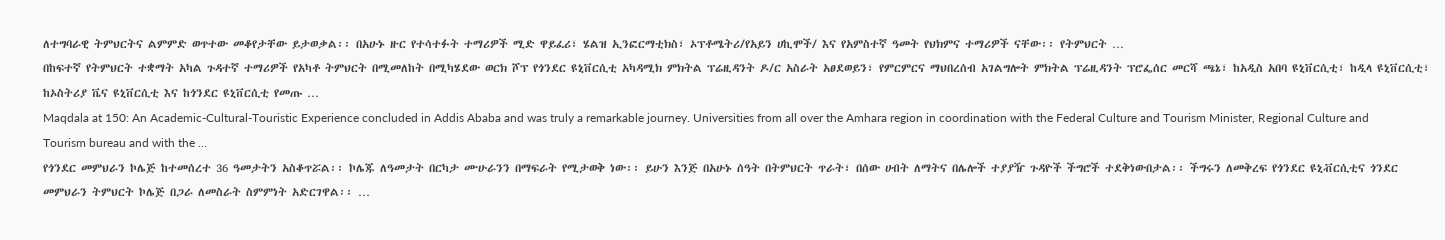ለተግባራዊ ትምህርትና ልምምድ ወጥተው መቆየታቸው ይታወቃል፡፡ በአሁኑ ዙር የተሳተፉት ተማሪዎች ሚድ ዋይፈሪ፣ ሄልዝ ኢንፎርማቲክስ፣ ኦፕቶሜትሪ/የአይን ሀኪሞች/ እና የአምስተኛ ዓመት የህክምና ተማሪዎች ናቸው፡፡ የትምህርት …
በከፍተኛ የትምህርት ተቋማት አካል ጉዳተኛ ተማሪዎች የአካቶ ትምህርት በሚመለከት በሚካሄደው ወርክ ሾፕ የጎንደር ዩኒቨርሲቲ አካዳሚክ ምክትል ፕሬዚዳንት ዶ/ር አስራት አፀደወይን፣ የምርምርና ማህበረሰብ አገልግሎት ምክትል ፕሬዚዳንት ፕሮፌሰር መርሻ ጫኔ፣ ከአዲስ አበባ ዩኒቨርሲቲ፣ ከዲላ ዩኒቨርሲቲ፣ ከኦስትሪያ ቬና ዩኒቨርሲቲ እና ከጎንደር ዩኒቨርሲቲ የመጡ …
Maqdala at 150: An Academic-Cultural-Touristic Experience concluded in Addis Ababa and was truly a remarkable journey. Universities from all over the Amhara region in coordination with the Federal Culture and Tourism Minister, Regional Culture and Tourism bureau and with the …
የጎንደር መምህራን ኮሌጅ ከተመሰረተ 36 ዓመታትን አስቆጥሯል፡፡ ኮሌጁ ለዓመታት በርካታ ሙሁራንን በማፍራት የሚታወቅ ነው፡፡ ይሁን እንጅ በአሁኑ ሰዓት በትምህርት ጥራት፣ በሰው ሀብት ለማትና በሌሎች ተያያዥ ጉዳዮች ችግሮች ተደቅነውበታል፡፡ ችግሩን ለመቅረፍ የጎንደር ዩኒቭርሲቲና ጎንደር መምህራን ትምህርት ኮሌጅ በጋራ ለመስራት ስምምነት አድርገዋል፡፡ …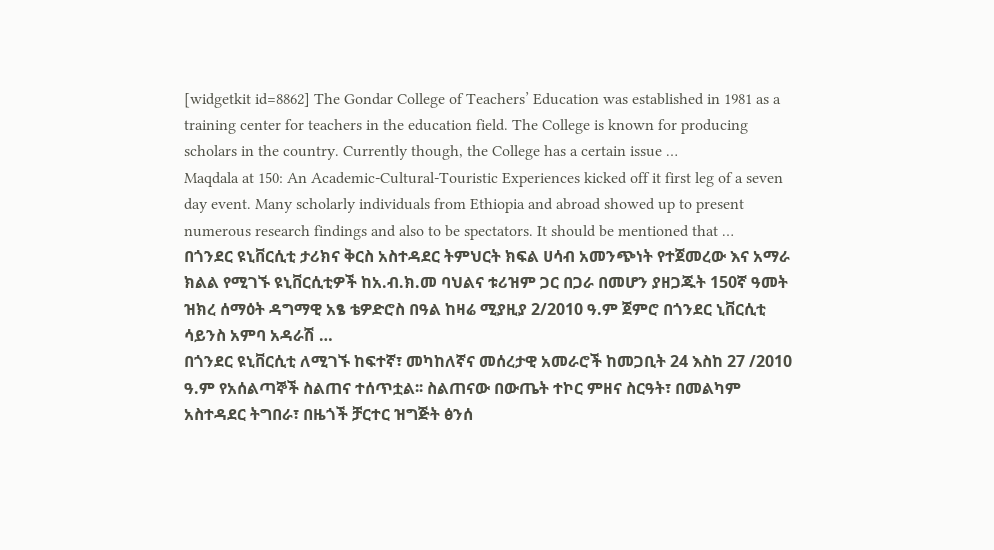[widgetkit id=8862] The Gondar College of Teachers’ Education was established in 1981 as a training center for teachers in the education field. The College is known for producing scholars in the country. Currently though, the College has a certain issue …
Maqdala at 150: An Academic-Cultural-Touristic Experiences kicked off it first leg of a seven day event. Many scholarly individuals from Ethiopia and abroad showed up to present numerous research findings and also to be spectators. It should be mentioned that …
በጎንደር ዩኒቨርሲቲ ታሪክና ቅርስ አስተዳደር ትምህርት ክፍል ሀሳብ አመንጭነት የተጀመረው እና አማራ ክልል የሚገኙ ዩኒቨርሲቲዎች ከአ.ብ.ክ.መ ባህልና ቱሪዝም ጋር በጋራ በመሆን ያዘጋጁት 150ኛ ዓመት ዝክረ ሰማዕት ዳግማዊ አፄ ቴዎድሮስ በዓል ከዛሬ ሚያዚያ 2/2010 ዓ.ም ጀምሮ በጎንደር ኒቨርሲቲ ሳይንስ አምባ አዳራሽ …
በጎንደር ዩኒቨርሲቲ ለሚገኙ ከፍተኛ፣ መካከለኛና መሰረታዊ አመራሮች ከመጋቢት 24 እስከ 27 /2010 ዓ.ም የአሰልጣኞች ስልጠና ተሰጥቷል፡፡ ስልጠናው በውጤት ተኮር ምዘና ስርዓት፣ በመልካም አስተዳደር ትግበራ፣ በዜጎች ቻርተር ዝግጅት ፅንሰ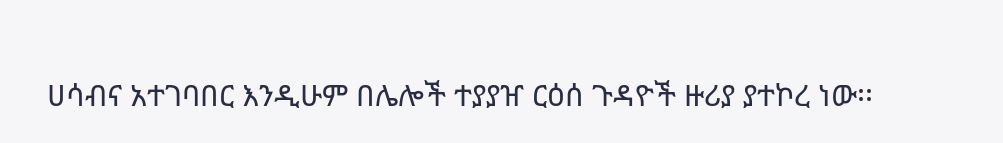ሀሳብና አተገባበር እንዲሁም በሌሎች ተያያዠ ርዕሰ ጉዳዮች ዙሪያ ያተኮረ ነው፡፡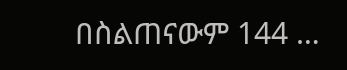በስልጠናውም 144 …